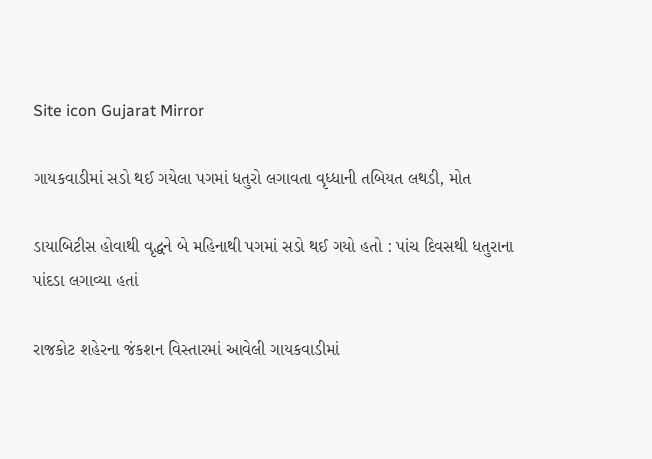Site icon Gujarat Mirror

ગાયકવાડીમાં સડો થઈ ગયેલા પગમાં ધતુરો લગાવતા વૃધ્ધાની તબિયત લથડી, મોત

ડાયાબિટીસ હોવાથી વૃદ્ધને બે મહિનાથી પગમાં સડો થઈ ગયો હતો : પાંચ દિવસથી ધતુરાના પાંદડા લગાવ્યા હતાં

રાજકોટ શહેરના જંકશન વિસ્તારમાં આવેલી ગાયકવાડીમાં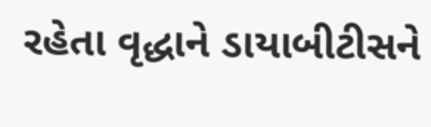રહેતા વૃદ્ધાને ડાયાબીટીસને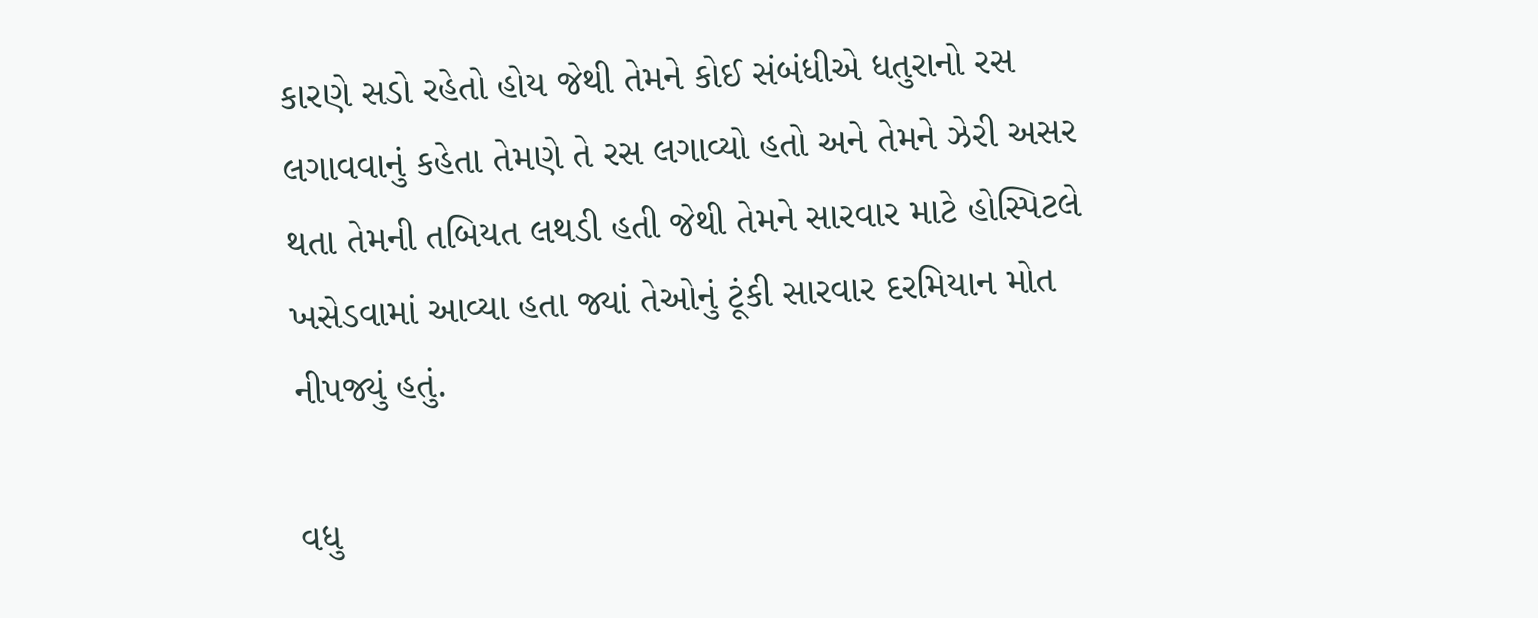કારણે સડો રહેતો હોય જેથી તેમને કોઈ સંબંધીએ ધતુરાનો રસ લગાવવાનું કહેતા તેમણે તે રસ લગાવ્યો હતો અને તેમને ઝેરી અસર થતા તેમની તબિયત લથડી હતી જેથી તેમને સારવાર માટે હોસ્પિટલે ખસેડવામાં આવ્યા હતા જ્યાં તેઓનું ટૂંકી સારવાર દરમિયાન મોત નીપજ્યું હતું.

વધુ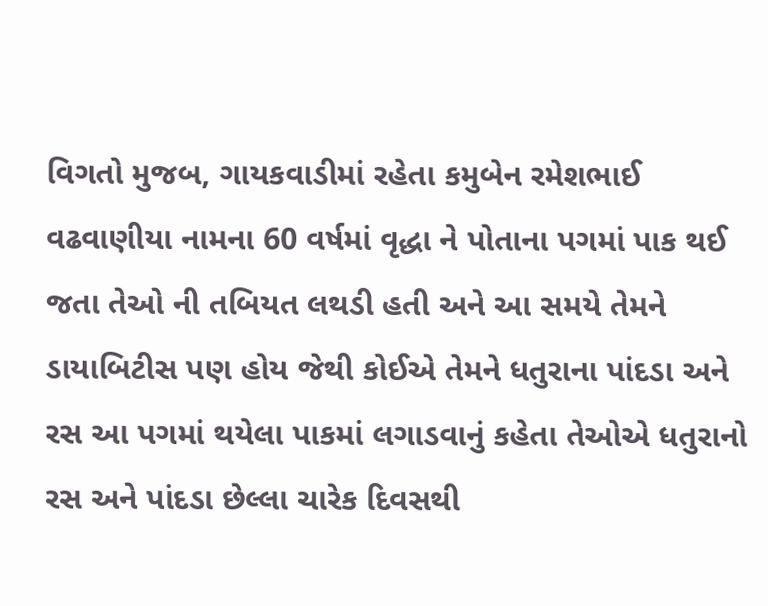વિગતો મુજબ, ગાયકવાડીમાં રહેતા કમુબેન રમેશભાઈ વઢવાણીયા નામના 60 વર્ષમાં વૃદ્ધા ને પોતાના પગમાં પાક થઈ જતા તેઓ ની તબિયત લથડી હતી અને આ સમયે તેમને ડાયાબિટીસ પણ હોય જેથી કોઈએ તેમને ધતુરાના પાંદડા અને રસ આ પગમાં થયેલા પાકમાં લગાડવાનું કહેતા તેઓએ ધતુરાનો રસ અને પાંદડા છેલ્લા ચારેક દિવસથી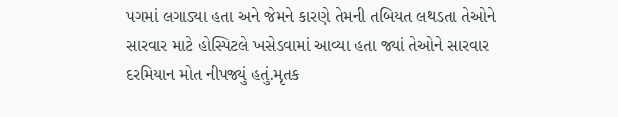પગમાં લગાડ્યા હતા અને જેમને કારણે તેમની તબિયત લથડતા તેઓને સારવાર માટે હોસ્પિટલે ખસેડવામાં આવ્યા હતા જ્યાં તેઓને સારવાર દરમિયાન મોત નીપજ્યું હતું.મૃતક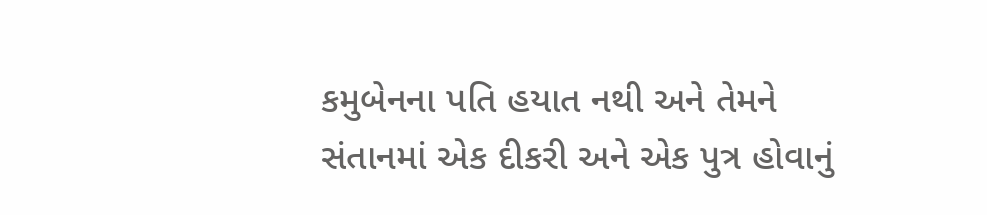કમુબેનના પતિ હયાત નથી અને તેમને સંતાનમાં એક દીકરી અને એક પુત્ર હોવાનું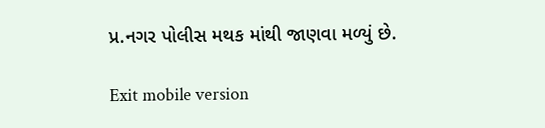પ્ર.નગર પોલીસ મથક માંથી જાણવા મળ્યું છે.

Exit mobile version